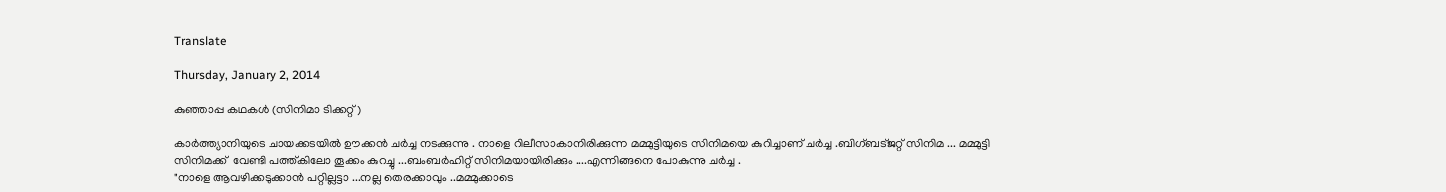Translate

Thursday, January 2, 2014

കുഞ്ഞാപ്പ കഥകൾ (സിനിമാ ടിക്കറ്റ് )

കാർത്ത്യാനിയുടെ ചായക്കടയിൽ ഊക്കൻ ചർച്ച നടക്കുന്നു . നാളെ റിലീസാകാനിരിക്കുന്ന മമ്മുട്ടിയുടെ സിനിമയെ കുറിച്ചാണ് ചർച്ച .ബിഗ്ബട്ജറ്റ് സിനിമ ... മമ്മുട്ടി സിനിമക്ക്  വേണ്ടി പത്ത്കിലോ തൂക്കം കുറച്ചു ...ബംബർഹിറ്റ് സിനിമയായിരിക്കും ....എന്നിങ്ങനെ പോകുന്നു ചർച്ച .
"നാളെ ആവഴിക്കടുക്കാൻ പറ്റില്ലട്ടാ ...നല്ല തെരക്കാവും ..മമ്മുക്കാടെ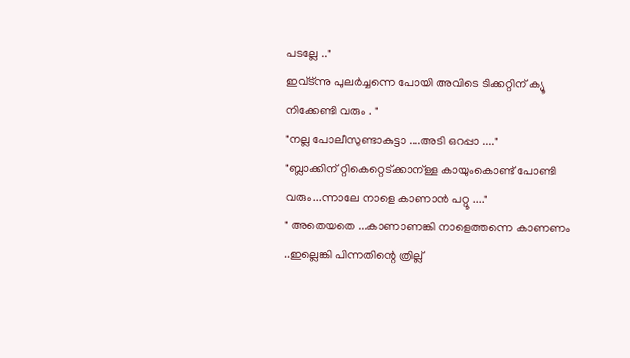പടല്ലേ .."
ഇവ്ട്ന്നു പുലർച്ചന്നെ പോയി അവിടെ ടിക്കറ്റിന് ക്യൂ നിക്കേണ്ടി വരും . "
"നല്ല പോലീസുണ്ടാകുട്ടാ ....അടി ഒറപ്പാ ...."
"ബ്ലാക്കിന് റ്റികെറ്റെട്ക്കാന്ള്ള കായുംകൊണ്ട് പോണ്ടി വരും...ന്നാലേ നാളെ കാണാൻ പറ്റൂ ...."
" അതെയതെ ...കാണാണങ്കി നാളെത്തന്നെ കാണണം ..ഇല്ലെങ്കി പിന്നതിന്റെ ത്രില്ല്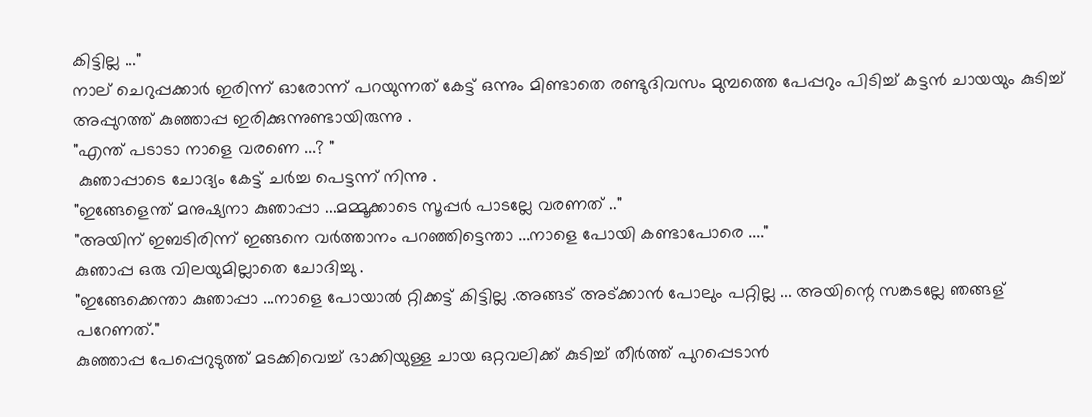കിട്ടില്ല ..."
നാല് ചെറുപ്പക്കാർ ഇരിന്ന് ഓരോന്ന് പറയുന്നത് കേട്ട് ഒന്നും മിണ്ടാതെ രണ്ടുദിവസം മുമ്പത്തെ പേപ്പറും പിടിച്ച് കട്ടൻ ചായയും കുടിച്ച് അപ്പുറത്ത് കുഞ്ഞാപ്പ ഇരിക്കുന്നുണ്ടായിരുന്നു .
"എന്ത് പടാടാ നാളെ വരണെ ...? "
 കുഞാപ്പാടെ ചോദ്യം കേട്ട് ചർച്ച പെട്ടന്ന് നിന്നു .
"ഇങ്ങേളെന്ത് മനുഷ്യനാ കുഞാപ്പാ ...മമ്മൂക്കാടെ സൂപ്പർ പാടല്ലേ വരണത് .."
"അയിന് ഇബടിരിന്ന് ഇങ്ങനെ വർത്താനം പറഞ്ഞിട്ടെന്താ ...നാളെ പോയി കണ്ടാപോരെ ...."
കുഞാപ്പ ഒരു വിലയുമില്ലാതെ ചോദിച്ചു .
"ഇങ്ങേക്കെന്താ കുഞാപ്പാ ...നാളെ പോയാൽ റ്റിക്കട്ട് കിട്ടില്ല .അങ്ങട് അട്ക്കാൻ പോലും പറ്റില്ല ... അയിന്റെ സങ്കടല്ലേ ഞങ്ങള് പറേണത്."
കുഞ്ഞാപ്പ പേപ്പെറുടുത്ത് മടക്കിവെച്ച് ഭാക്കിയുള്ള ചായ ഒറ്റവലിക്ക് കുടിച്ച് തീർത്ത് പുറപ്പെടാൻ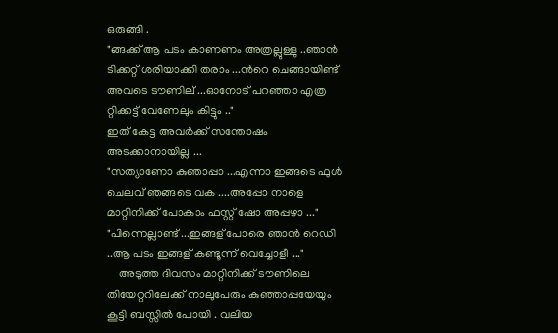ഒരുങ്ങി .
"ങ്ങക്ക് ആ പടം കാണണം അത്രല്ലുള്ളു ..ഞാൻ ടിക്കറ്റ് ശരിയാക്കി തരാം ...ൻറെ ചെങ്ങായിണ്ട് അവടെ ടൗണില് ...ഓനോട്‌ പറഞ്ഞാ എത്ര റ്റിക്കട്ട് വേണേലും കിട്ടും .."
ഇത് കേട്ട അവർക്ക് സന്തോഷം അടക്കാനായില്ല ...
"സത്യാണോ കുഞാപ്പാ ...എന്നാ ഇങ്ങടെ ഫുൾ ചെലവ് ഞങ്ങടെ വക ....അപ്പോ നാളെ മാറ്റിനിക്ക് പോകാം ഫസ്റ്റ് ഷോ അപ്പഴാ ..."
"പിന്നെല്ലാണ്ട് ...ഇങ്ങള് പോരെ ഞാൻ റെഡി ..ആ പടം ഇങ്ങള് കണ്ടൂന്ന് വെച്ചോളീ ..."
    അടുത്ത ദിവസം മാറ്റിനിക്ക് ടൗണിലെ തിയേറ്ററിലേക്ക് നാലുപേരും കുഞ്ഞാപ്പയേയും കൂട്ടി ബസ്സിൽ പോയി . വലിയ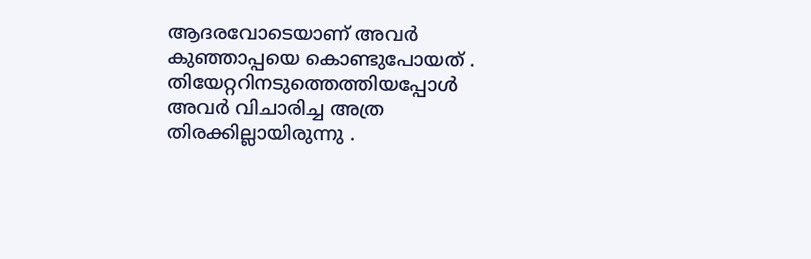ആദരവോടെയാണ് അവർ കുഞ്ഞാപ്പയെ കൊണ്ടുപോയത് .
തിയേറ്ററിനടുത്തെത്തിയപ്പോൾ അവർ വിചാരിച്ച അത്ര തിരക്കില്ലായിരുന്നു .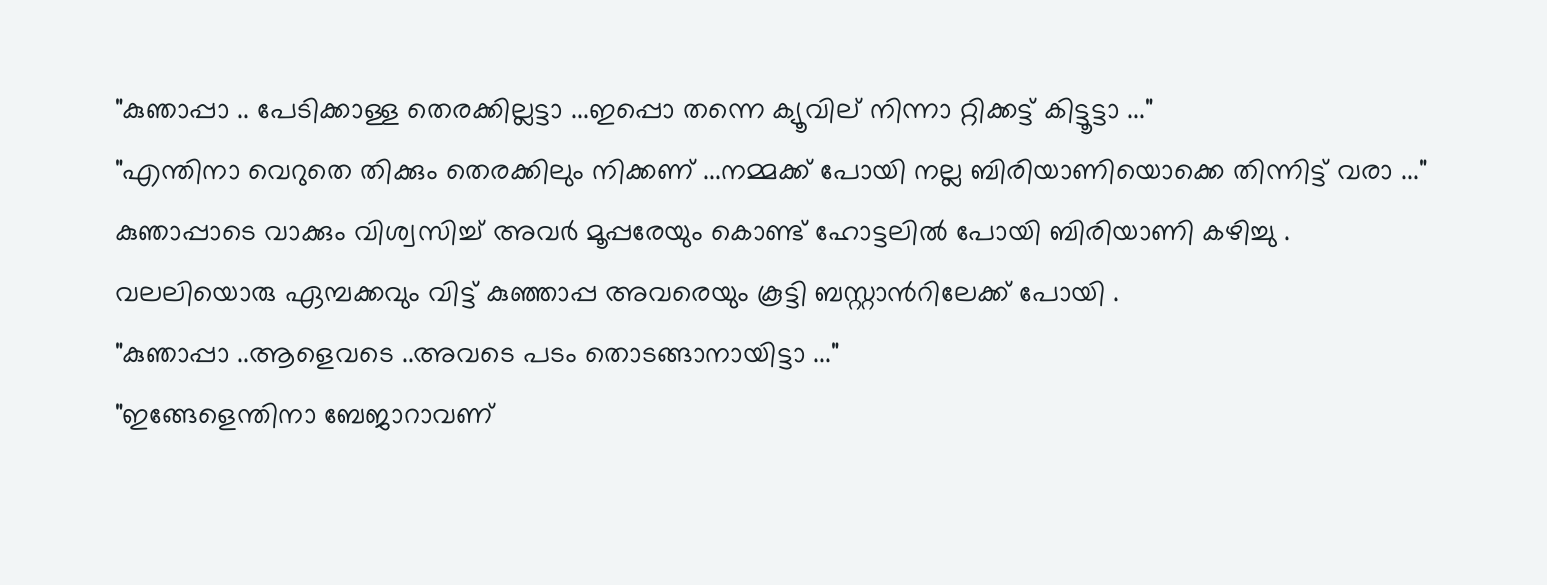"കുഞാപ്പാ .. പേടിക്കാള്ള തെരക്കില്ലട്ടാ ...ഇപ്പൊ തന്നെ ക്യൂവില് നിന്നാ റ്റിക്കട്ട് കിട്ടൂട്ടാ ..."
"എന്തിനാ വെറുതെ തിക്കും തെരക്കിലും നിക്കണ് ...നമ്മക്ക് പോയി നല്ല ബിരിയാണിയൊക്കെ തിന്നിട്ട് വരാ ..."
കുഞാപ്പാടെ വാക്കും വിശ്വസിച്ച് അവർ മൂപ്പരേയും കൊണ്ട് ഹോട്ടലിൽ പോയി ബിരിയാണി കഴിച്ചു .
വലലിയൊരു ഏമ്പക്കവും വിട്ട് കുഞ്ഞാപ്പ അവരെയും കൂട്ടി ബസ്റ്റാൻറിലേക്ക് പോയി .
"കുഞാപ്പാ ..ആളെവടെ ..അവടെ പടം തൊടങ്ങാനായിട്ടാ ..."
"ഇങ്ങേളെന്തിനാ ബേജാറാവണ്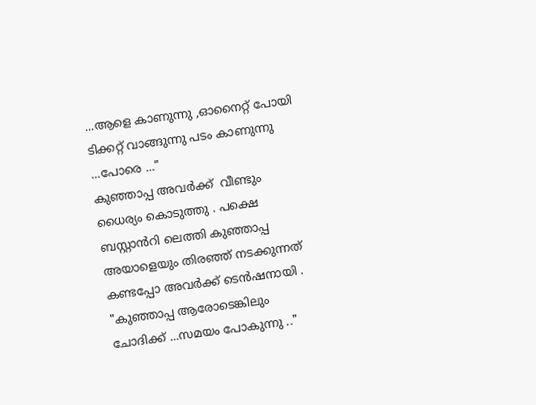...ആളെ കാണുന്നു ,ഓനൈറ്റ് പോയി ടിക്കറ്റ് വാങ്ങുന്നു പടം കാണുന്നു ...പോരെ ..."
കുഞ്ഞാപ്പ അവർക്ക്  വീണ്ടും ധൈര്യം കൊടുത്തു . പക്ഷെ ബസ്റ്റാൻറി ലെത്തി കുഞ്ഞാപ്പ  അയാളെയും തിരഞ്ഞ് നടക്കുന്നത് കണ്ടപ്പോ അവർക്ക് ടെൻഷനായി .
"കുഞ്ഞാപ്പ ആരോടെങ്കിലും ചോദിക്ക് ...സമയം പോകുന്നു .."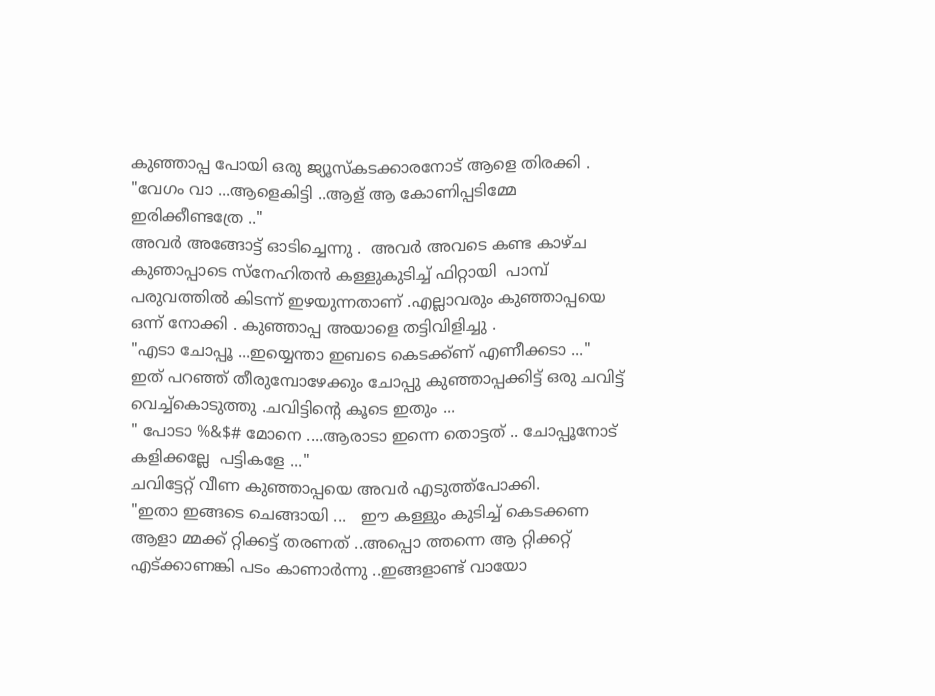കുഞ്ഞാപ്പ പോയി ഒരു ജ്യൂസ്കടക്കാരനോട് ആളെ തിരക്കി .
"വേഗം വാ ...ആളെകിട്ടി ..ആള് ആ കോണിപ്പടിമ്മേ ഇരിക്കീണ്ടത്രേ .."
അവർ അങ്ങോട്ട്‌ ഓടിച്ചെന്നു .  അവർ അവടെ കണ്ട കാഴ്ച കുഞാപ്പാടെ സ്നേഹിതൻ കള്ളുകുടിച്ച് ഫിറ്റായി  പാമ്പ്‌ പരുവത്തിൽ കിടന്ന് ഇഴയുന്നതാണ് .എല്ലാവരും കുഞ്ഞാപ്പയെ ഒന്ന് നോക്കി . കുഞ്ഞാപ്പ അയാളെ തട്ടിവിളിച്ചു .
"എടാ ചോപ്പൂ ...ഇയ്യെന്താ ഇബടെ കെടക്ക്ണ് എണീക്കടാ ..."
ഇത് പറഞ്ഞ് തീരുമ്പോഴേക്കും ചോപ്പു കുഞ്ഞാപ്പക്കിട്ട് ഒരു ചവിട്ട് വെച്ച്കൊടുത്തു .ചവിട്ടിന്റെ കൂടെ ഇതും ...
" പോടാ %&$# മോനെ ....ആരാടാ ഇന്നെ തൊട്ടത് .. ചോപ്പൂനോട് കളിക്കല്ലേ  പട്ടികളേ ..."
ചവിട്ടേറ്റ് വീണ കുഞ്ഞാപ്പയെ അവർ എടുത്ത്പോക്കി.
"ഇതാ ഇങ്ങടെ ചെങ്ങായി ...   ഈ കള്ളും കുടിച്ച് കെടക്കണ ആളാ മ്മക്ക് റ്റിക്കട്ട് തരണത് ..അപ്പൊ ത്തന്നെ ആ റ്റിക്കറ്റ് എട്ക്കാണങ്കി പടം കാണാർന്നു ..ഇങ്ങളാണ്ട് വായോ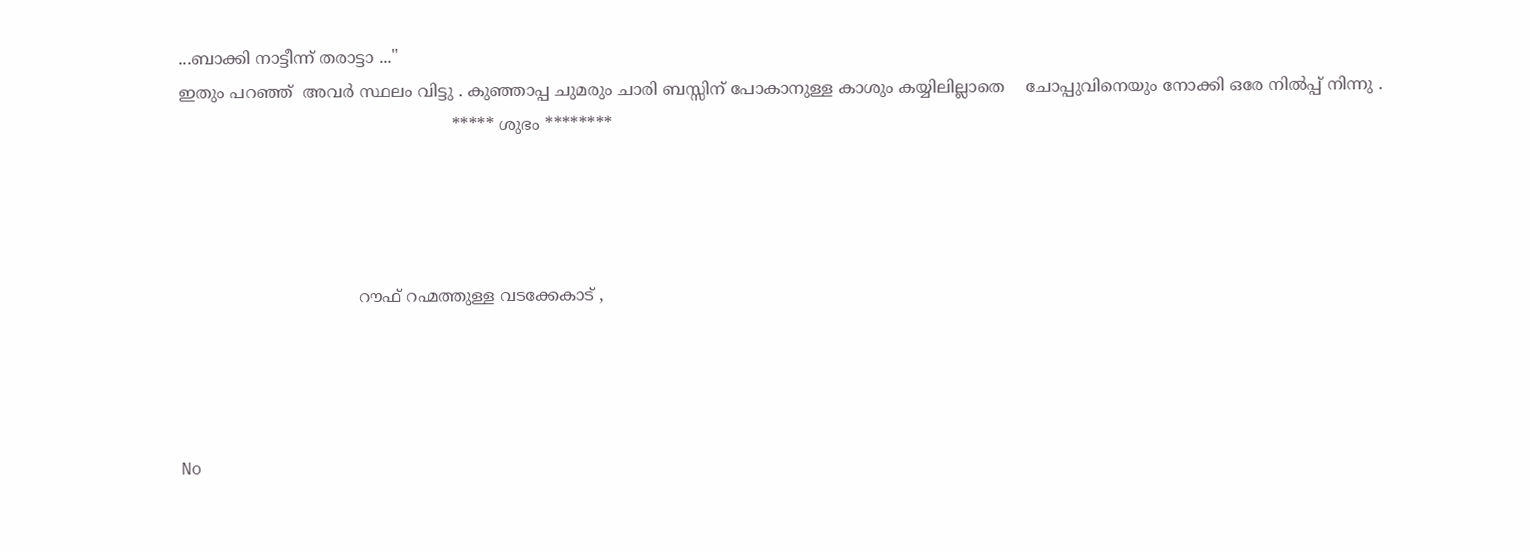...ബാക്കി നാട്ടീന്ന് തരാട്ടാ ..."
ഇതും പറഞ്ഞ്  അവർ സ്ഥലം വിട്ടു . കുഞ്ഞാപ്പ ചുമരും ചാരി ബസ്സിന് പോകാനുള്ള കാശും കയ്യിലില്ലാതെ    ചോപ്പുവിനെയും നോക്കി ഒരേ നിൽപ്പ് നിന്നു .
                                                    ***** ശുഭം ********




                                  റൗഫ് റഹ്മത്തുള്ള വടക്കേകാട് ,




No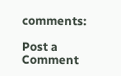comments:

Post a Comment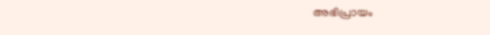അഭിപ്രായം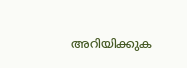അറിയിക്കുക